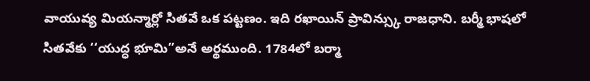వాయువ్య మియన్మార్లో సితవే ఒక పట్టణం. ఇది రఖాయిన్ ప్రావిన్స్కు రాజధాని. బర్మీ భాషలో సితవేకు ‘‘యుద్ధ భూమి’’అనే అర్థముంది. 1784లో బర్మా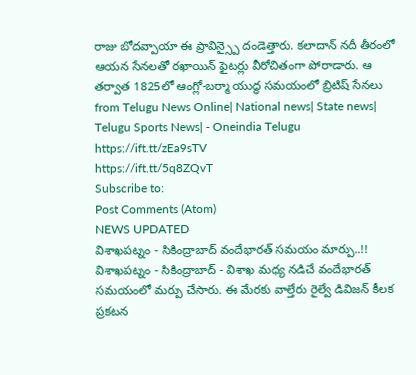రాజు బోదవ్పాయా ఈ ప్రావిన్స్పై దండెత్తారు. కలాదాన్ నదీ తీరంలో ఆయన సేనలతో రఖాయిన్ ఫైటర్లు వీరోచితంగా పోరాడారు. ఆ తర్వాత 1825లో ఆంగ్లో-బర్మా యుద్ధ సమయంలో బ్రిటిష్ సేనలు
from Telugu News Online| National news| State news| Telugu Sports News| - Oneindia Telugu https://ift.tt/zEa9sTV
https://ift.tt/5q8ZQvT
Subscribe to:
Post Comments (Atom)
NEWS UPDATED
విశాఖపట్నం - సికింద్రాబాద్ వందేభారత్ సమయం మార్పు..!!
విశాఖపట్నం - సికింద్రాబాద్ - విశాఖ మధ్య నడిచే వందేభారత్ సమయంలో మర్పు చేసారు. ఈ మేరకు వాల్తేరు రైల్వే డివిజన్ కీలక ప్రకటన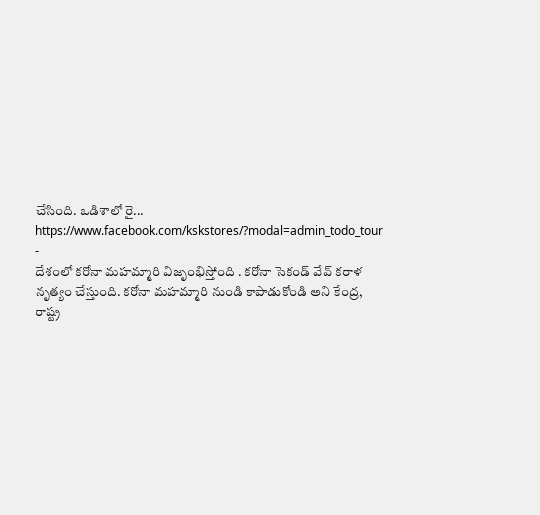చేసింది. ఒడిశాలో రై...
https://www.facebook.com/kskstores/?modal=admin_todo_tour
-
దేశంలో కరోనా మహమ్మారి విజృంభిస్తోంది . కరోనా సెకండ్ వేవ్ కరాళ నృత్యం చేస్తుంది. కరోనా మహమ్మారి నుండి కాపాడుకోండి అని కేంద్ర, రాష్ట్ర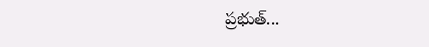ప్రభుత్...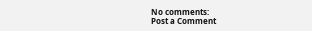No comments:
Post a Comment